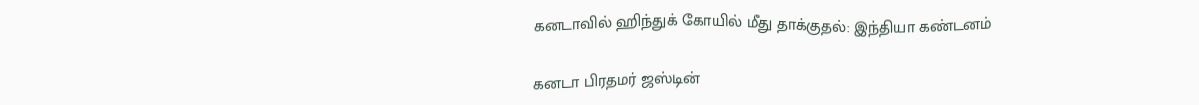கனடாவில் ஹிந்துக் கோயில் மீது தாக்குதல்: இந்தியா கண்டனம்

கனடா பிரதமர் ஜஸ்டின்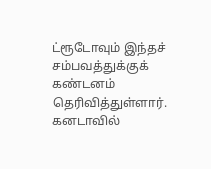ட்ரூடோவும் இந்தச் சம்பவத்துக்குக் கண்டனம் தெரிவித்துள்ளார்.
கனடாவில்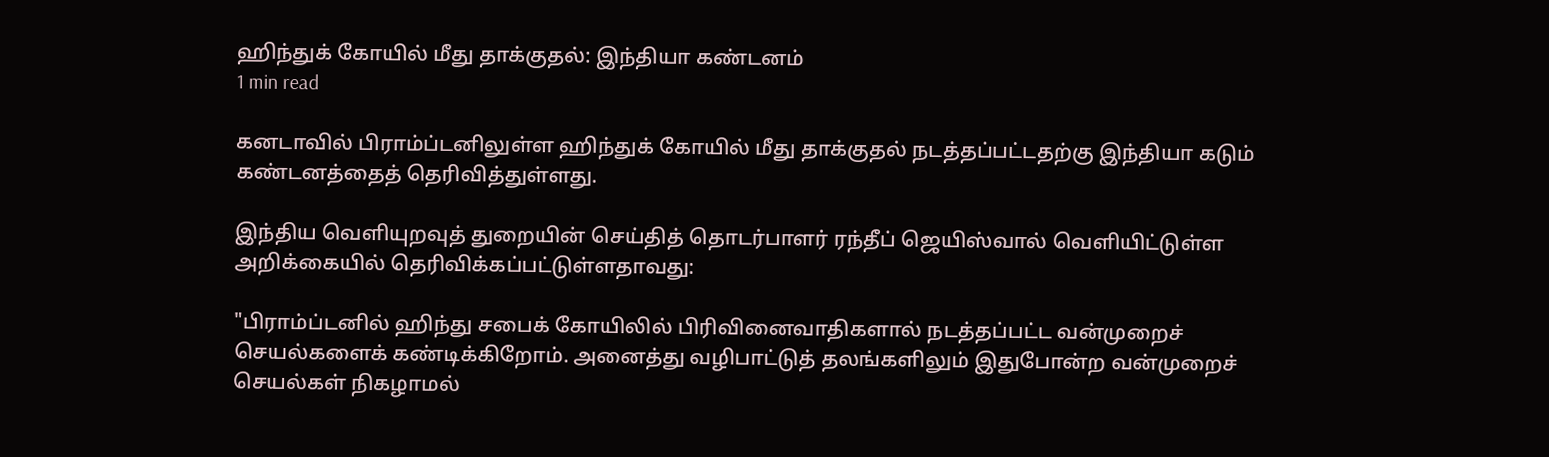ஹிந்துக் கோயில் மீது தாக்குதல்: இந்தியா கண்டனம்
1 min read

கனடாவில் பிராம்ப்டனிலுள்ள ஹிந்துக் கோயில் மீது தாக்குதல் நடத்தப்பட்டதற்கு இந்தியா கடும் கண்டனத்தைத் தெரிவித்துள்ளது.

இந்திய வெளியுறவுத் துறையின் செய்தித் தொடர்பாளர் ரந்தீப் ஜெயிஸ்வால் வெளியிட்டுள்ள அறிக்கையில் தெரிவிக்கப்பட்டுள்ளதாவது:

"பிராம்ப்டனில் ஹிந்து சபைக் கோயிலில் பிரிவினைவாதிகளால் நடத்தப்பட்ட வன்முறைச் செயல்களைக் கண்டிக்கிறோம். அனைத்து வழிபாட்டுத் தலங்களிலும் இதுபோன்ற வன்முறைச் செயல்கள் நிகழாமல்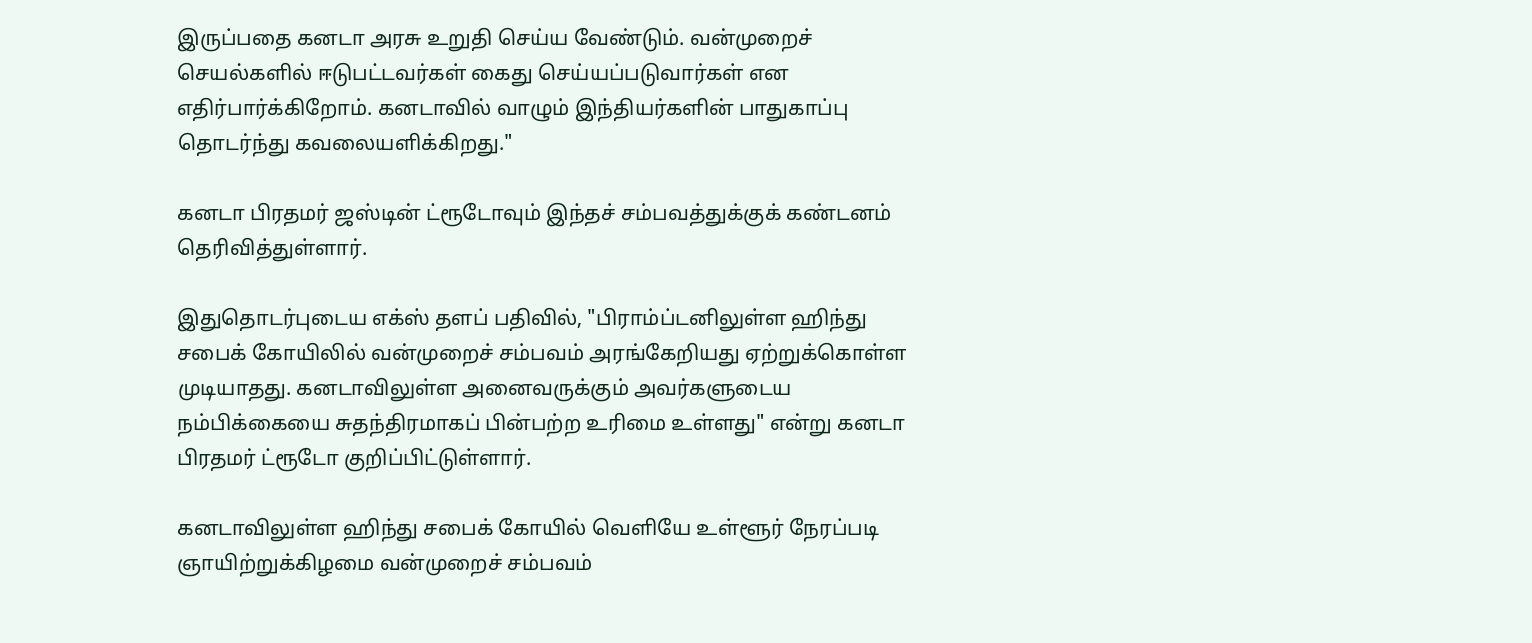இருப்பதை கனடா அரசு உறுதி செய்ய வேண்டும். வன்முறைச் செயல்களில் ஈடுபட்டவர்கள் கைது செய்யப்படுவார்கள் என எதிர்பார்க்கிறோம். கனடாவில் வாழும் இந்தியர்களின் பாதுகாப்பு தொடர்ந்து கவலையளிக்கிறது."

கனடா பிரதமர் ஜஸ்டின் ட்ரூடோவும் இந்தச் சம்பவத்துக்குக் கண்டனம் தெரிவித்துள்ளார்.

இதுதொடர்புடைய எக்ஸ் தளப் பதிவில், "பிராம்ப்டனிலுள்ள ஹிந்து சபைக் கோயிலில் வன்முறைச் சம்பவம் அரங்கேறியது ஏற்றுக்கொள்ள முடியாதது. கனடாவிலுள்ள அனைவருக்கும் அவர்களுடைய நம்பிக்கையை சுதந்திரமாகப் பின்பற்ற உரிமை உள்ளது" என்று கனடா பிரதமர் ட்ரூடோ குறிப்பிட்டுள்ளார்.

கனடாவிலுள்ள ஹிந்து சபைக் கோயில் வெளியே உள்ளூர் நேரப்படி ஞாயிற்றுக்கிழமை வன்முறைச் சம்பவம்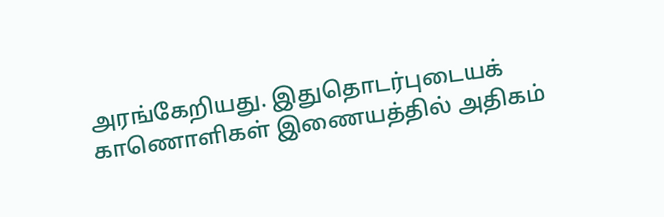அரங்கேறியது. இதுதொடர்புடையக் காணொளிகள் இணையத்தில் அதிகம்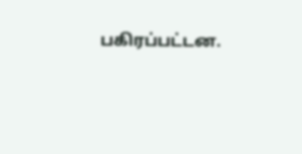பகிரப்பட்டன.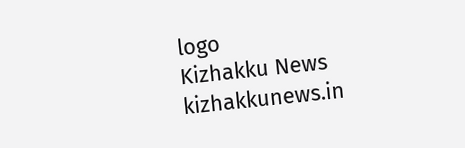logo
Kizhakku News
kizhakkunews.in